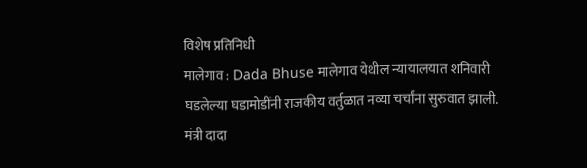विशेष प्रतिनिधी
मालेगाव : Dada Bhuse मालेगाव येथील न्यायालयात शनिवारी घडलेल्या घडामोडींनी राजकीय वर्तुळात नव्या चर्चांना सुरुवात झाली. मंत्री दादा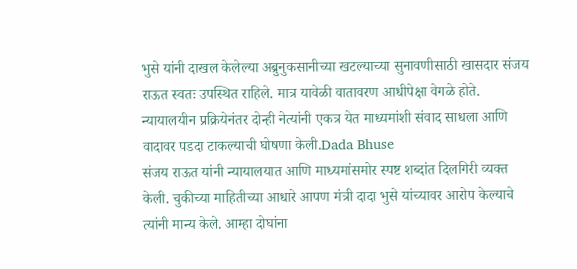भुसे यांनी दाखल केलेल्या अब्रुनुकसानीच्या खटल्याच्या सुनावणीसाठी खासदार संजय राऊत स्वतः उपस्थित राहिले. मात्र यावेळी वातावरण आधीपेक्षा वेगळे होते. न्यायालयीन प्रक्रियेनंतर दोन्ही नेत्यांनी एकत्र येत माध्यमांशी संवाद साधला आणि वादावर पडदा टाकल्याची घोषणा केली.Dada Bhuse
संजय राऊत यांनी न्यायालयात आणि माध्यमांसमोर स्पष्ट शब्दांत दिलगिरी व्यक्त केली. चुकीच्या माहितीच्या आधारे आपण मंत्री दादा भुसे यांच्यावर आरोप केल्याचे त्यांनी मान्य केले. आम्हा दोघांना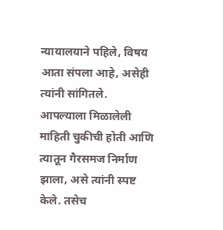न्यायालयाने पहिले, विषय आता संपला आहे, असेही त्यांनी सांगितले. आपल्याला मिळालेली माहिती चुकीची होती आणि त्यातून गैरसमज निर्माण झाला, असे त्यांनी स्पष्ट केले. तसेच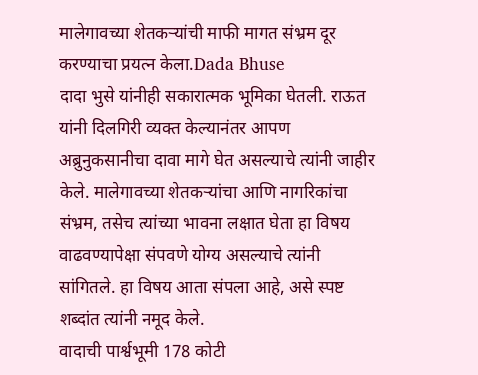मालेगावच्या शेतकऱ्यांची माफी मागत संभ्रम दूर करण्याचा प्रयत्न केला.Dada Bhuse
दादा भुसे यांनीही सकारात्मक भूमिका घेतली. राऊत यांनी दिलगिरी व्यक्त केल्यानंतर आपण अब्रुनुकसानीचा दावा मागे घेत असल्याचे त्यांनी जाहीर केले. मालेगावच्या शेतकऱ्यांचा आणि नागरिकांचा संभ्रम, तसेच त्यांच्या भावना लक्षात घेता हा विषय वाढवण्यापेक्षा संपवणे योग्य असल्याचे त्यांनी सांगितले. हा विषय आता संपला आहे, असे स्पष्ट शब्दांत त्यांनी नमूद केले.
वादाची पार्श्वभूमी 178 कोटी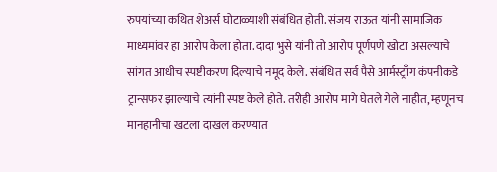रुपयांच्या कथित शेअर्स घोटाळ्याशी संबंधित होती. संजय राऊत यांनी सामाजिक माध्यमांवर हा आरोप केला होता. दादा भुसे यांनी तो आरोप पूर्णपणे खोटा असल्याचे सांगत आधीच स्पष्टीकरण दिल्याचे नमूद केले. संबंधित सर्व पैसे आर्मस्ट्राँग कंपनीकडे ट्रान्सफर झाल्याचे त्यांनी स्पष्ट केले होते. तरीही आरोप मागे घेतले गेले नाहीत, म्हणूनच मानहानीचा खटला दाखल करण्यात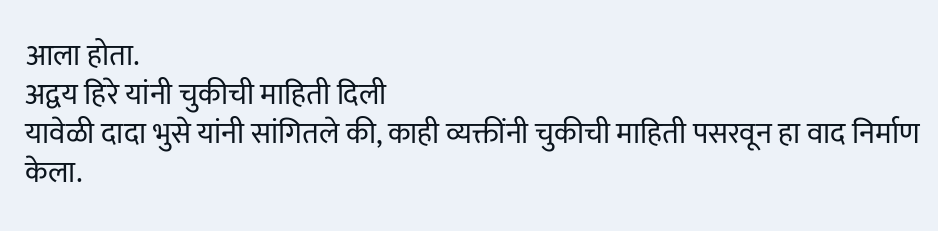आला होता.
अद्वय हिरे यांनी चुकीची माहिती दिली
यावेळी दादा भुसे यांनी सांगितले की, काही व्यक्तींनी चुकीची माहिती पसरवून हा वाद निर्माण केला.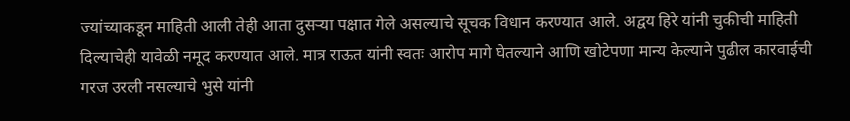ज्यांच्याकडून माहिती आली तेही आता दुसऱ्या पक्षात गेले असल्याचे सूचक विधान करण्यात आले. अद्वय हिरे यांनी चुकीची माहिती दिल्याचेही यावेळी नमूद करण्यात आले. मात्र राऊत यांनी स्वतः आरोप मागे घेतल्याने आणि खोटेपणा मान्य केल्याने पुढील कारवाईची गरज उरली नसल्याचे भुसे यांनी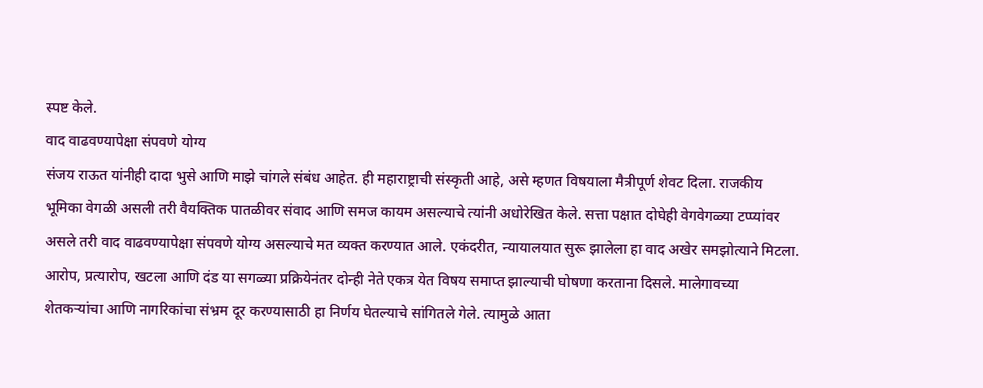स्पष्ट केले.
वाद वाढवण्यापेक्षा संपवणे योग्य
संजय राऊत यांनीही दादा भुसे आणि माझे चांगले संबंध आहेत. ही महाराष्ट्राची संस्कृती आहे, असे म्हणत विषयाला मैत्रीपूर्ण शेवट दिला. राजकीय भूमिका वेगळी असली तरी वैयक्तिक पातळीवर संवाद आणि समज कायम असल्याचे त्यांनी अधोरेखित केले. सत्ता पक्षात दोघेही वेगवेगळ्या टप्प्यांवर असले तरी वाद वाढवण्यापेक्षा संपवणे योग्य असल्याचे मत व्यक्त करण्यात आले. एकंदरीत, न्यायालयात सुरू झालेला हा वाद अखेर समझोत्याने मिटला. आरोप, प्रत्यारोप, खटला आणि दंड या सगळ्या प्रक्रियेनंतर दोन्ही नेते एकत्र येत विषय समाप्त झाल्याची घोषणा करताना दिसले. मालेगावच्या शेतकऱ्यांचा आणि नागरिकांचा संभ्रम दूर करण्यासाठी हा निर्णय घेतल्याचे सांगितले गेले. त्यामुळे आता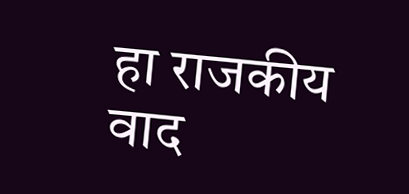हा राजकीय वाद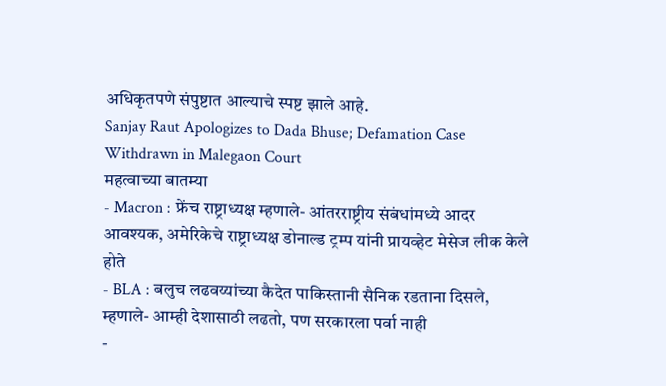अधिकृतपणे संपुष्टात आल्याचे स्पष्ट झाले आहे.
Sanjay Raut Apologizes to Dada Bhuse; Defamation Case Withdrawn in Malegaon Court
महत्वाच्या बातम्या
- Macron : फ्रेंच राष्ट्राध्यक्ष म्हणाले- आंतरराष्ट्रीय संबंधांमध्ये आदर आवश्यक, अमेरिकेचे राष्ट्राध्यक्ष डोनाल्ड ट्रम्प यांनी प्रायव्हेट मेसेज लीक केले होते
- BLA : बलुच लढवय्यांच्या कैदेत पाकिस्तानी सैनिक रडताना दिसले, म्हणाले- आम्ही देशासाठी लढतो, पण सरकारला पर्वा नाही
-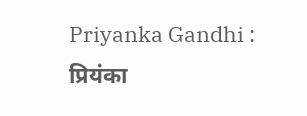Priyanka Gandhi : प्रियंका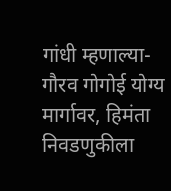गांधी म्हणाल्या- गौरव गोगोई योग्य मार्गावर, हिमंता निवडणुकीला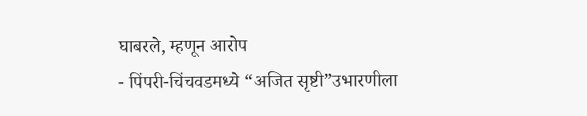घाबरले, म्हणून आरोप
- पिंपरी-चिंचवडमध्ये “अजित सृष्टी”उभारणीला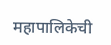महापालिकेची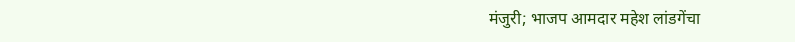मंजुरी; भाजप आमदार महेश लांडगेंचा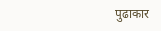पुढाकार